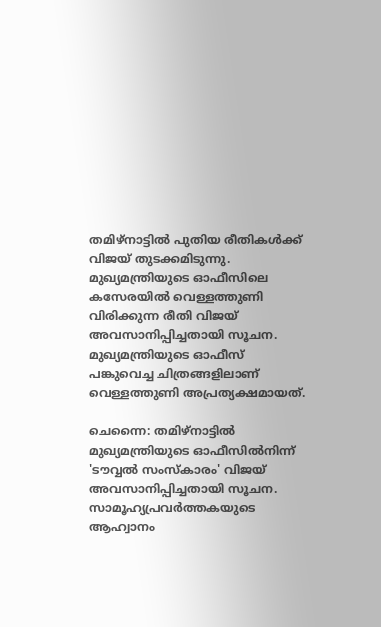തമിഴ്നാട്ടിൽ പുതിയ രീതികൾക്ക് വിജയ് തുടക്കമിടുന്നു. മുഖ്യമന്ത്രിയുടെ ഓഫീസിലെ കസേരയിൽ വെള്ളത്തുണി വിരിക്കുന്ന രീതി വിജയ് അവസാനിപ്പിച്ചതായി സൂചന. മുഖ്യമന്ത്രിയുടെ ഓഫീസ് പങ്കുവെച്ച ചിത്രങ്ങളിലാണ് വെള്ളത്തുണി അപ്രത്യക്ഷമായത്.

ചെന്നൈ: തമിഴ്നാട്ടിൽ മുഖ്യമന്ത്രിയുടെ ഓഫീസിൽനിന്ന് 'ടൗവ്വൽ സംസ്കാരം' വിജയ് അവസാനിപ്പിച്ചതായി സൂചന. സാമൂഹ്യപ്രവ‌ർത്തകയുടെ ആഹ്വാനം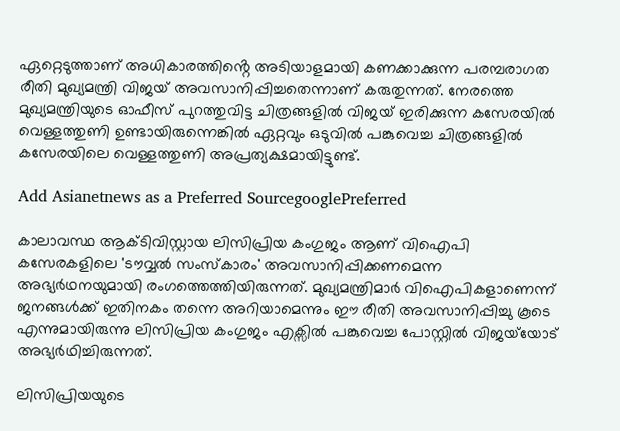ഏറ്റെടുത്താണ് അധികാരത്തിൻ്റെ അടിയാളമായി കണക്കാക്കുന്ന പരമ്പരാഗത രീതി മുഖ്യമന്ത്രി വിജയ് അവസാനിപ്പിച്ചതെന്നാണ് കരുതുന്നത്. നേരത്തെ മുഖ്യമന്ത്രിയുടെ ഓഫീസ് പുറത്തുവിട്ട ചിത്രങ്ങളിൽ വിജയ്‍ ഇരിക്കുന്ന കസേരയിൽ വെള്ളത്തുണി ഉണ്ടായിരുന്നെങ്കിൽ ഏറ്റവും ഒടുവിൽ പങ്കുവെച്ച ചിത്രങ്ങളിൽ കസേരയിലെ വെള്ളത്തുണി അപ്രത്യക്ഷമായിട്ടുണ്ട്.

Add Asianetnews as a Preferred SourcegooglePreferred

കാലാവസ്ഥ ആക്ടിവിസ്റ്റായ ലിസിപ്രിയ കംഗുജം ആണ് വിഐപി കസേരകളിലെ 'ടൗവ്വൽ സംസ്കാരം' അവസാനിപ്പിക്കണമെന്ന അഭ്യർഥനയുമായി രംഗത്തെത്തിയിരുന്നത്. മുഖ്യമന്ത്രിമാർ വിഐപികളാണെന്ന് ജനങ്ങൾക്ക് ഇതിനകം തന്നെ അറിയാമെന്നും ഈ രീതി അവസാനിപ്പിച്ചു കൂടെ എന്നുമായിരുന്നു ലിസിപ്രിയ കംഗുജം എക്സിൽ പങ്കുവെച്ച പോസ്റ്റിൽ വിജയ്‍യോട് അഭ്യർഥിച്ചിരുന്നത്.

ലിസിപ്രിയയുടെ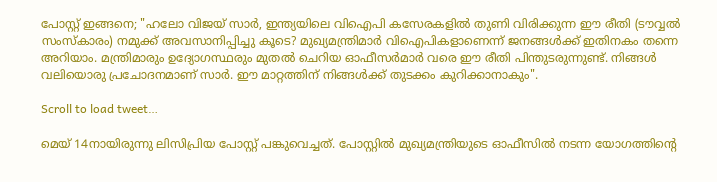പോസ്റ്റ് ഇങ്ങനെ; "ഹലോ വിജയ് സാർ, ഇന്ത്യയിലെ വിഐപി കസേരകളിൽ തുണി വിരിക്കുന്ന ഈ രീതി (ടൗവ്വൽ സംസ്കാരം) നമുക്ക് അവസാനിപ്പിച്ചു കൂടെ? മുഖ്യമന്ത്രിമാർ വിഐപികളാണെന്ന് ജനങ്ങൾക്ക് ഇതിനകം തന്നെ അറിയാം. മന്ത്രിമാരും ഉദ്യോഗസ്ഥരും മുതൽ ചെറിയ ഓഫീസർമാർ വരെ ഈ രീതി പിന്തുടരുന്നുണ്ട്. നിങ്ങൾ വലിയൊരു പ്രചോദനമാണ് സാർ. ഈ മാറ്റത്തിന് നിങ്ങൾക്ക് തുടക്കം കുറിക്കാനാകും".

Scroll to load tweet…

മെയ് 14നായിരുന്നു ലിസിപ്രിയ പോസ്റ്റ് പങ്കുവെച്ചത്. പോസ്റ്റിൽ മുഖ്യമന്ത്രിയുടെ ഓഫീസിൽ നടന്ന യോഗത്തിൻ്റെ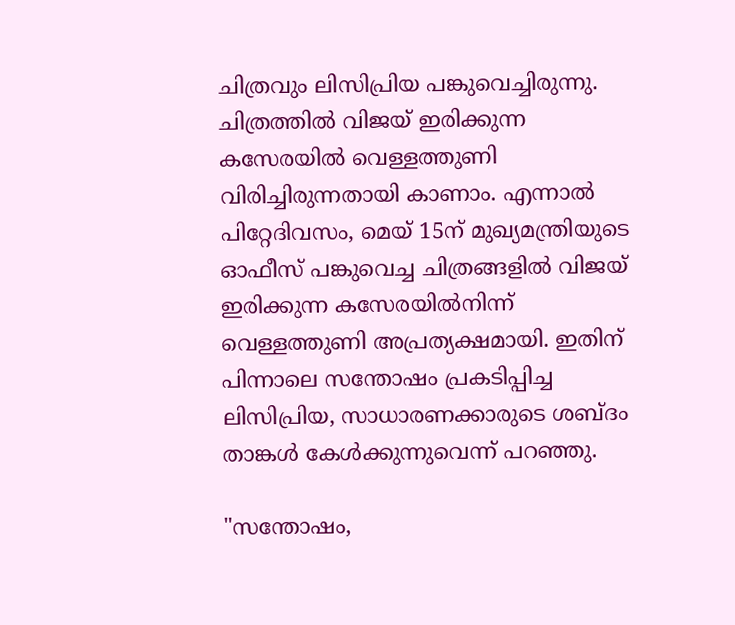ചിത്രവും ലിസിപ്രിയ പങ്കുവെച്ചിരുന്നു. ചിത്രത്തിൽ വിജയ് ഇരിക്കുന്ന കസേരയിൽ വെള്ളത്തുണി വിരിച്ചിരുന്നതായി കാണാം. എന്നാൽ പിറ്റേദിവസം, മെയ് 15ന് മുഖ്യമന്ത്രിയുടെ ഓഫീസ് പങ്കുവെച്ച ചിത്രങ്ങളിൽ വിജയ് ഇരിക്കുന്ന കസേരയിൽനിന്ന് വെള്ളത്തുണി അപ്രത്യക്ഷമായി. ഇതിന് പിന്നാലെ സന്തോഷം പ്രകടിപ്പിച്ച ലിസിപ്രിയ, സാധാരണക്കാരുടെ ശബ്ദം താങ്കൾ കേൾക്കുന്നുവെന്ന് പറഞ്ഞു.

"സന്തോഷം,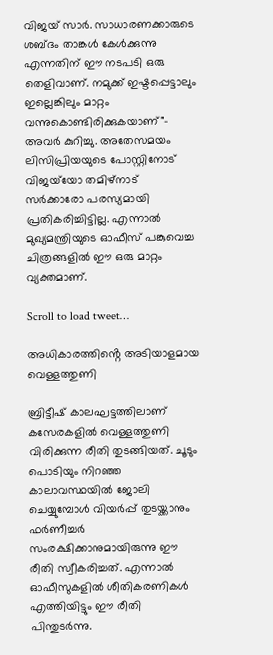വിജയ് സാർ. സാധാരണക്കാരുടെ ശബ്ദം താങ്കൾ കേൾക്കുന്നു എന്നതിന് ഈ നടപടി ഒരു തെളിവാണ്. നമുക്ക് ഇഷ്ടപ്പെട്ടാലും ഇല്ലെങ്കിലും മാറ്റം വന്നുകൊണ്ടിരിക്കുകയാണ്"- അവർ കുറിച്ചു. അതേസമയം ലിസിപ്രിയയുടെ പോസ്റ്റിനോട് വിജയ്‍യോ തമിഴ്നാട് സർക്കാരോ പരസ്യമായി പ്രതികരിച്ചിട്ടില്ല. എന്നാൽ മുഖ്യമന്ത്രിയുടെ ഓഫീസ് പങ്കുവെച്ച ചിത്രങ്ങളിൽ ഈ ഒരു മാറ്റം വ്യക്തമാണ്.

Scroll to load tweet…

അധികാരത്തിൻ്റെ അടിയാളമായ വെള്ളത്തുണി

ബ്രിട്ടീഷ് കാലഘട്ടത്തിലാണ് കസേരകളിൽ വെള്ളത്തുണി വിരിക്കുന്ന രീതി തുടങ്ങിയത്. ചൂടും പൊടിയും നിറഞ്ഞ കാലാവസ്ഥയിൽ ജോലി ചെയ്യുമ്പോൾ വിയർപ്പ് തുടയ്ക്കാനും ഫർണീച്ചർ സംരക്ഷിക്കാനുമായിരുന്നു ഈ രീതി സ്വീകരിച്ചത്. എന്നാൽ ഓഫീസുകളിൽ ശീതികരണികൾ എത്തിയിട്ടും ഈ രീതി പിന്തുടർന്നു.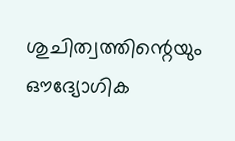ശുചിത്വത്തിന്റെയും ഔദ്യോഗിക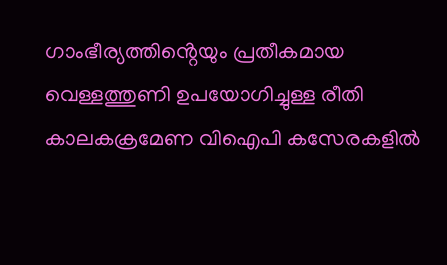ഗാംഭീര്യത്തിൻ്റെയും പ്രതീകമായ വെള്ളത്തുണി ഉപയോഗിച്ചുള്ള രീതി കാലകക്രമേണ വിഐപി കസേരകളിൽ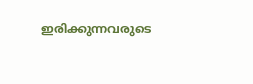ഇരിക്കുന്നവരുടെ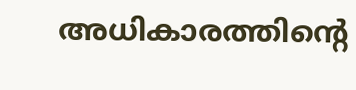അധികാരത്തിൻ്റെ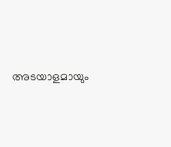അടയാളമായും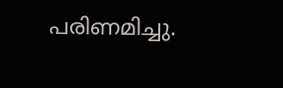പരിണമിച്ചു.